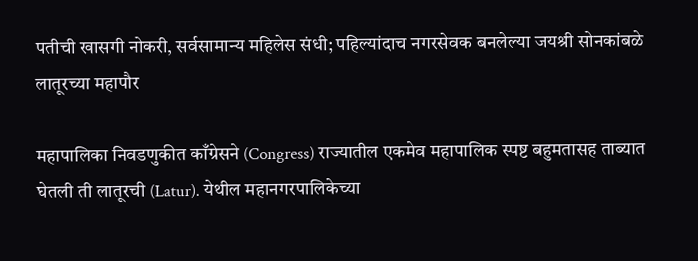पतीची खासगी नोकरी, सर्वसामान्य महिलेस संधी; पहिल्यांदाच नगरसेवक बनलेल्या जयश्री सोनकांबळे लातूरच्या महापौर

महापालिका निवडणुकीत काँग्रेसने (Congress) राज्यातील एकमेव महापालिक स्पष्ट बहुमतासह ताब्यात घेतली ती लातूरची (Latur). येथील महानगरपालिकेच्या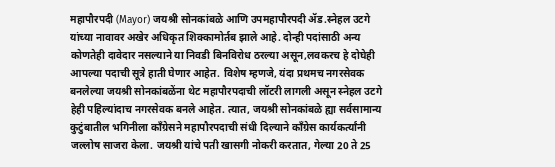महापौरपदी (Mayor) जयश्री सोनकांबळे आणि उपमहापौरपदी ॲड.स्नेहल उटगे यांच्या नावावर अखेर अधिकृत शिक्कामोर्तब झाले आहे. दोन्ही पदांसाठी अन्य कोणतेही दावेदार नसल्याने या निवडी बिनविरोध ठरल्या असून,लवकरच हे दोघेही आपल्या पदाची सूत्रे हाती घेणार आहेत. विशेष म्हणजे, यंदा प्रथमच नगरसेवक बनलेल्या जयश्री सोनकांबळेंना थेट महापौरपदाची लॉटरी लागली असून स्नेहल उटगे हेही पहिल्यांदाच नगरसेवक बनले आहेत. त्यात, जयश्री सोनकांबळे ह्या सर्वसामान्य कुटुंबातील भगिनीला काँग्रेसने महापौरपदाची संधी दिल्याने काँग्रेस कार्यकर्त्यांनी जल्लोष साजरा केला. जयश्री यांचे पती खासगी नोकरी करतात, गेल्या 20 ते 25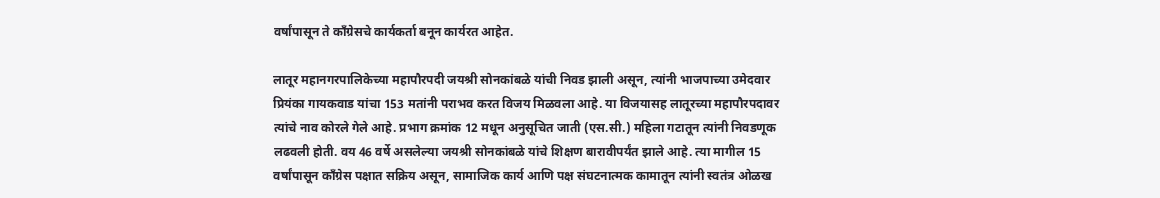वर्षांपासून ते काँग्रेसचे कार्यकर्ता बनून कार्यरत आहेत.

लातूर महानगरपालिकेच्या महापौरपदी जयश्री सोनकांबळे यांची निवड झाली असून, त्यांनी भाजपाच्या उमेदवार प्रियंका गायकवाड यांचा 153 मतांनी पराभव करत विजय मिळवला आहे. या विजयासह लातूरच्या महापौरपदावर त्यांचे नाव कोरले गेले आहे. प्रभाग क्रमांक 12 मधून अनुसूचित जाती (एस.सी.) महिला गटातून त्यांनी निवडणूक लढवली होती. वय 46 वर्षे असलेल्या जयश्री सोनकांबळे यांचे शिक्षण बारावीपर्यंत झाले आहे. त्या मागील 15 वर्षांपासून काँग्रेस पक्षात सक्रिय असून, सामाजिक कार्य आणि पक्ष संघटनात्मक कामातून त्यांनी स्वतंत्र ओळख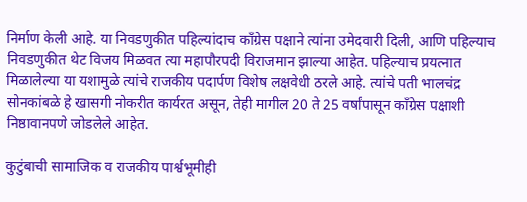निर्माण केली आहे. या निवडणुकीत पहिल्यांदाच काँग्रेस पक्षाने त्यांना उमेदवारी दिली, आणि पहिल्याच निवडणुकीत थेट विजय मिळवत त्या महापौरपदी विराजमान झाल्या आहेत. पहिल्याच प्रयत्नात मिळालेल्या या यशामुळे त्यांचे राजकीय पदार्पण विशेष लक्षवेधी ठरले आहे. त्यांचे पती भालचंद्र सोनकांबळे हे खासगी नोकरीत कार्यरत असून, तेही मागील 20 ते 25 वर्षांपासून काँग्रेस पक्षाशी निष्ठावानपणे जोडलेले आहेत.

कुटुंबाची सामाजिक व राजकीय पार्श्वभूमीही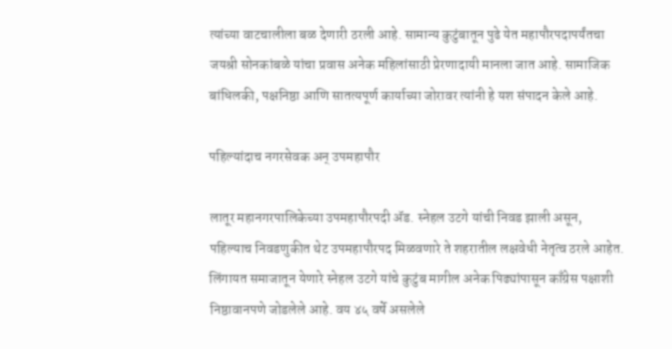त्यांच्या वाटचालीला बळ देणारी ठरली आहे. सामान्य कुटुंबातून पुढे येत महापौरपदापर्यंतचा जयश्री सोनकांबळे यांचा प्रवास अनेक महिलांसाठी प्रेरणादायी मानला जात आहे. सामाजिक बांधिलकी, पक्षनिष्ठा आणि सातत्यपूर्ण कार्याच्या जोरावर त्यांनी हे यश संपादन केले आहे.

पहिल्यांदाच नगरसेवक अन् उपमहापौर

लातूर महानगरपालिकेच्या उपमहापौरपदी ॲड. स्नेहल उटगे यांची निवड झाली असून, पहिल्याच निवडणुकीत थेट उपमहापौरपद मिळवणारे ते शहरातील लक्षवेधी नेतृत्व ठरले आहेत. लिंगायत समाजातून येणारे स्नेहल उटगे यांचे कुटुंब मागील अनेक पिढ्यांपासून काँग्रेस पक्षाशी निष्ठावानपणे जोडलेले आहे. वय ४५ वर्षे असलेले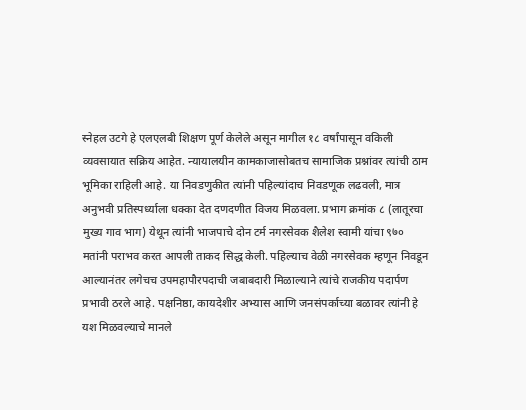स्नेहल उटगे हे एलएलबी शिक्षण पूर्ण केलेले असून मागील १८ वर्षांपासून वकिली व्यवसायात सक्रिय आहेत. न्यायालयीन कामकाजासोबतच सामाजिक प्रश्नांवर त्यांची ठाम भूमिका राहिली आहे. या निवडणुकीत त्यांनी पहिल्यांदाच निवडणूक लढवली, मात्र अनुभवी प्रतिस्पर्ध्याला धक्का देत दणदणीत विजय मिळवला. प्रभाग क्रमांक ८ (लातूरचा मुख्य गाव भाग) येथून त्यांनी भाजपाचे दोन टर्म नगरसेवक शैलेश स्वामी यांचा ९७० मतांनी पराभव करत आपली ताकद सिद्ध केली. पहिल्याच वेळी नगरसेवक म्हणून निवडून आल्यानंतर लगेचच उपमहापौरपदाची जबाबदारी मिळाल्याने त्यांचे राजकीय पदार्पण प्रभावी ठरले आहे. पक्षनिष्ठा, कायदेशीर अभ्यास आणि जनसंपर्काच्या बळावर त्यांनी हे यश मिळवल्याचे मानले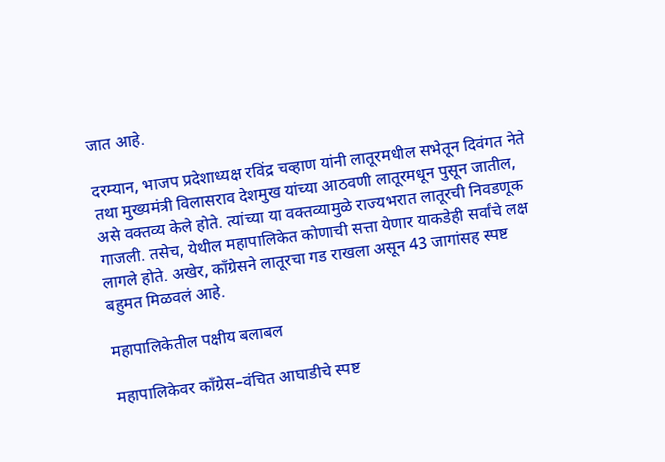जात आहे.

दरम्यान, भाजप प्रदेशाध्यक्ष रविंद्र चव्हाण यांनी लातूरमधील सभेतून दिवंगत नेते तथा मुख्यमंत्री विलासराव देशमुख यांच्या आठवणी लातूरमधून पुसून जातील, असे वक्तव्य केले होते. त्यांच्या या वक्तव्यामुळे राज्यभरात लातूरची निवडणूक गाजली. तसेच, येथील महापालिकेत कोणाची सत्ता येणार याकडेही सर्वांचे लक्ष लागले होते. अखेर, काँग्रेसने लातूरचा गड राखला असून 43 जागांसह स्पष्ट बहुमत मिळवलं आहे.

महापालिकेतील पक्षीय बलाबल

महापालिकेवर काँग्रेस–वंचित आघाडीचे स्पष्ट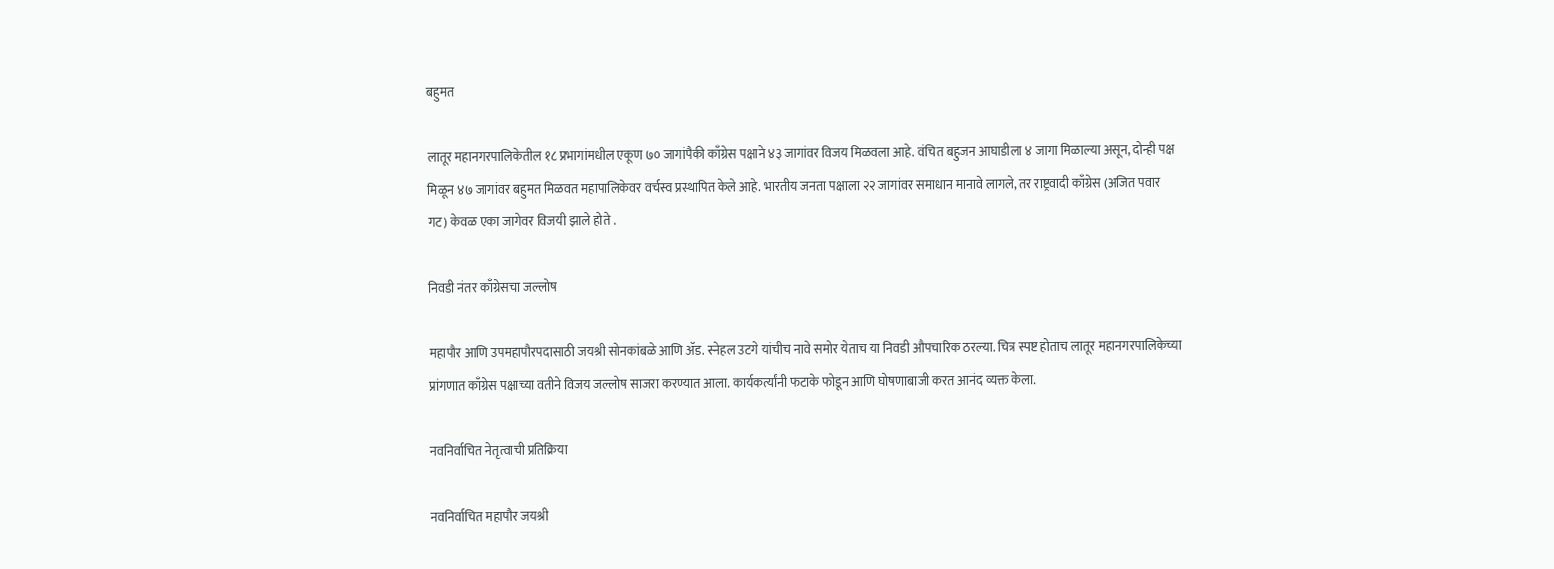बहुमत

लातूर महानगरपालिकेतील १८ प्रभागांमधील एकूण ७० जागांपैकी काँग्रेस पक्षाने ४३ जागांवर विजय मिळवला आहे. वंचित बहुजन आघाडीला ४ जागा मिळाल्या असून, दोन्ही पक्ष मिळून ४७ जागांवर बहुमत मिळवत महापालिकेवर वर्चस्व प्रस्थापित केले आहे. भारतीय जनता पक्षाला २२ जागांवर समाधान मानावे लागले, तर राष्ट्रवादी काँग्रेस (अजित पवार गट) केवळ एका जागेवर विजयी झाले होते .

निवडी नंतर काँग्रेसचा जल्लोष

महापौर आणि उपमहापौरपदासाठी जयश्री सोनकांबळे आणि ॲड. स्नेहल उटगे यांचीच नावे समोर येताच या निवडी औपचारिक ठरल्या. चित्र स्पष्ट होताच लातूर महानगरपालिकेच्या प्रांगणात काँग्रेस पक्षाच्या वतीने विजय जल्लोष साजरा करण्यात आला. कार्यकर्त्यांनी फटाके फोडून आणि घोषणाबाजी करत आनंद व्यक्त केला.

नवनिर्वाचित नेतृत्वाची प्रतिक्रिया

नवनिर्वाचित महापौर जयश्री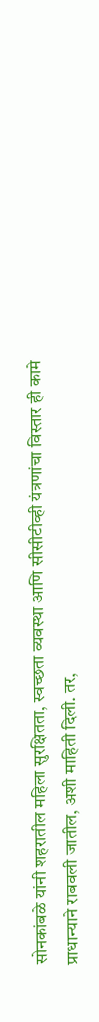सोनकांबळे यांनी शहरातील महिला सुरक्षितता, स्वच्छता व्यवस्था आणि सीसीटीव्ही यंत्रणांचा विस्तार ही कामे प्राधान्याने राबवली जातील, अशी माहिती दिली. तर,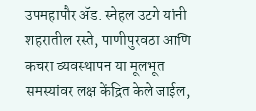उपमहापौर ॲड. स्नेहल उटगे यांनी शहरातील रस्ते, पाणीपुरवठा आणि कचरा व्यवस्थापन या मूलभूत समस्यांवर लक्ष केंद्रित केले जाईल,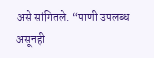असे सांगितले. “पाणी उपलब्ध असूनही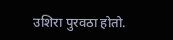उशिरा पुरवठा होतो.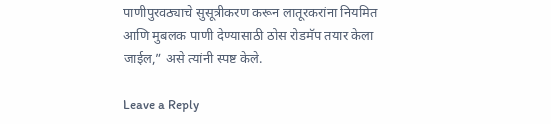पाणीपुरवठ्याचे सुसूत्रीकरण करून लातूरकरांना नियमित आणि मुबलक पाणी देण्यासाठी ठोस रोडमॅप तयार केला जाईल,” असे त्यांनी स्पष्ट केले.

Leave a Reply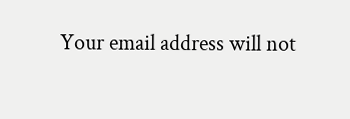Your email address will not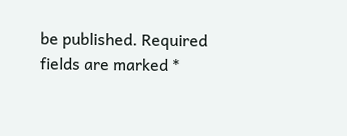be published. Required fields are marked *